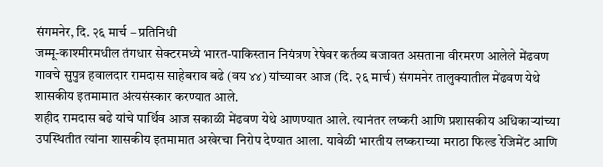संगमनेर, दि. २६ मार्च – प्रतिनिधी
जम्मू-काश्मीरमधील तंगधार सेक्टरमध्ये भारत-पाकिस्तान नियंत्रण रेषेवर कर्तव्य बजावत असताना वीरमरण आलेले मेंढवण गावचे सुपुत्र हवालदार रामदास साहेबराव बढे (वय ४४) यांच्यावर आज (दि. २६ मार्च) संगमनेर तालुक्यातील मेंढवण येथे शासकीय इतमामात अंत्यसंस्कार करण्यात आले.
शहीद रामदास बढे यांचे पार्थिव आज सकाळी मेंढवण येथे आणण्यात आले. त्यानंतर लष्करी आणि प्रशासकीय अधिकाऱ्यांच्या उपस्थितीत त्यांना शासकीय इतमामात अखेरचा निरोप देण्यात आला. यावेळी भारतीय लष्कराच्या मराठा फिल्ड रेजिमेंट आणि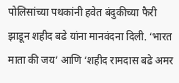पोलिसांच्या पथकांनी हवेत बंदुकीच्या फैरी झाडून शहीद बढे यांना मानवंदना दिली. ‘भारत माता की जय’ आणि ‘शहीद रामदास बढे अमर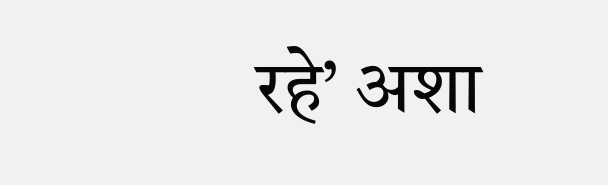रहे’ अशा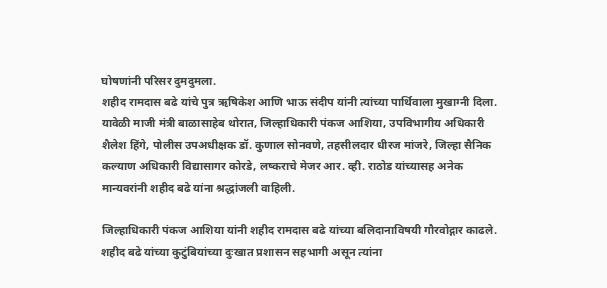घोषणांनी परिसर दुमदुमला.
शहीद रामदास बढे यांचे पुत्र ऋषिकेश आणि भाऊ संदीप यांनी त्यांच्या पार्थिवाला मुखाग्नी दिला. यावेळी माजी मंत्री बाळासाहेब थोरात, जिल्हाधिकारी पंकज आशिया, उपविभागीय अधिकारी शैलेश हिंगे, पोलीस उपअधीक्षक डॉ. कुणाल सोनवणे, तहसीलदार धीरज मांजरे, जिल्हा सैनिक कल्याण अधिकारी विद्यासागर कोरडे, लष्कराचे मेजर आर. व्ही. राठोड यांच्यासह अनेक मान्यवरांनी शहीद बढे यांना श्रद्धांजली वाहिली.

जिल्हाधिकारी पंकज आशिया यांनी शहीद रामदास बढे यांच्या बलिदानाविषयी गौरवोद्गार काढले. शहीद बढे यांच्या कुटुंबियांच्या दुःखात प्रशासन सहभागी असून त्यांना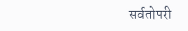सर्वतोपरी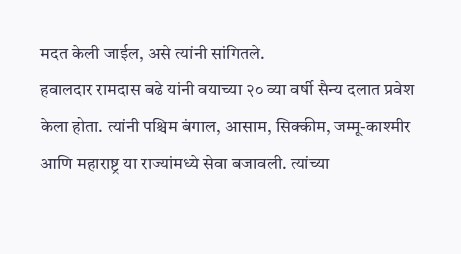मदत केली जाईल, असे त्यांनी सांगितले.
हवालदार रामदास बढे यांनी वयाच्या २० व्या वर्षी सैन्य दलात प्रवेश केला होता. त्यांनी पश्चिम बंगाल, आसाम, सिक्कीम, जम्मू-काश्मीर आणि महाराष्ट्र या राज्यांमध्ये सेवा बजावली. त्यांच्या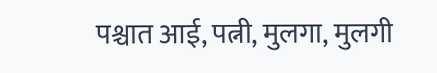पश्चात आई, पत्नी, मुलगा, मुलगी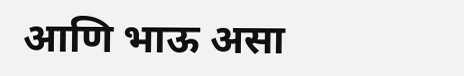आणि भाऊ असा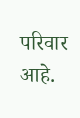परिवार आहे.